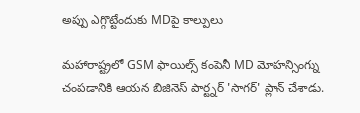అప్పు ఎగ్గొట్టేందుకు MDపై కాల్పులు

మహారాష్ట్రలో GSM ఫాయిల్స్ కంపెనీ MD మోహన్సింగ్ను చంపడానికి ఆయన బిజినెస్ పార్ట్నర్ 'సాగర్' ప్లాన్ చేశాడు.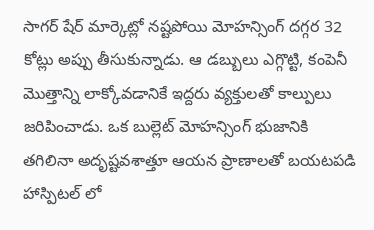సాగర్ షేర్ మార్కెట్లో నష్టపోయి మోహన్సింగ్ దగ్గర 32 కోట్లు అప్పు తీసుకున్నాడు. ఆ డబ్బులు ఎగ్గొట్టి, కంపెనీ మొత్తాన్ని లాక్కోవడానికే ఇద్దరు వ్యక్తులతో కాల్పులు జరిపించాడు. ఒక బుల్లెట్ మోహన్సింగ్ భుజానికి తగిలినా అదృష్టవశాత్తూ ఆయన ప్రాణాలతో బయటపడి హాస్పిటల్ లో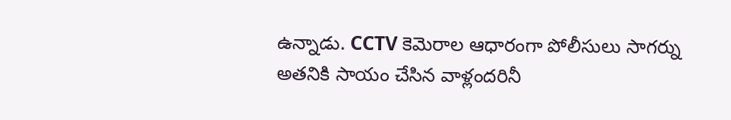ఉన్నాడు. CCTV కెమెరాల ఆధారంగా పోలీసులు సాగర్ను అతనికి సాయం చేసిన వాళ్లందరినీ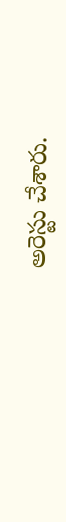అరెస్టు చేశారు.